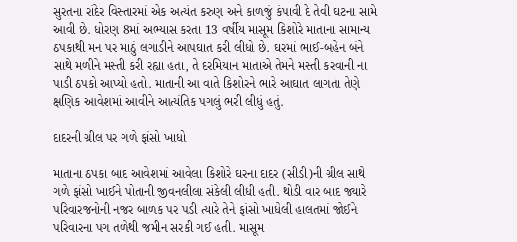સુરતના રાંદેર વિસ્તારમાં એક અત્યંત કરુણ અને કાળજું કંપાવી દે તેવી ઘટના સામે આવી છે. ધોરણ 8માં અભ્યાસ કરતા 13 વર્ષીય માસૂમ કિશોરે માતાના સામાન્ય ઠપકાથી મન પર માઠું લગાડીને આપઘાત કરી લીધો છે. ઘરમાં ભાઈ-બહેન બંને સાથે મળીને મસ્તી કરી રહ્યા હતા, તે દરમિયાન માતાએ તેમને મસ્તી કરવાની ના પાડી ઠપકો આપ્યો હતો. માતાની આ વાતે કિશોરને ભારે આઘાત લાગતા તેણે ક્ષણિક આવેશમાં આવીને આત્યંતિક પગલું ભરી લીધું હતું.

દાદરની ગ્રીલ પર ગળે ફાંસો ખાધો

માતાના ઠપકા બાદ આવેશમાં આવેલા કિશોરે ઘરના દાદર (સીડી)ની ગ્રીલ સાથે ગળે ફાંસો ખાઈને પોતાની જીવનલીલા સંકેલી લીધી હતી. થોડી વાર બાદ જ્યારે પરિવારજનોની નજર બાળક પર પડી ત્યારે તેને ફાંસો ખાધેલી હાલતમાં જોઈને પરિવારના પગ તળેથી જમીન સરકી ગઈ હતી. માસૂમ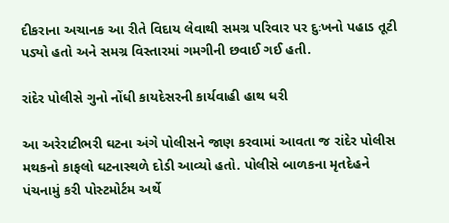દીકરાના અચાનક આ રીતે વિદાય લેવાથી સમગ્ર પરિવાર પર દુઃખનો પહાડ તૂટી પડ્યો હતો અને સમગ્ર વિસ્તારમાં ગમગીની છવાઈ ગઈ હતી.

રાંદેર પોલીસે ગુનો નોંધી કાયદેસરની કાર્યવાહી હાથ ધરી

આ અરેરાટીભરી ઘટના અંગે પોલીસને જાણ કરવામાં આવતા જ રાંદેર પોલીસ મથકનો કાફલો ઘટનાસ્થળે દોડી આવ્યો હતો. પોલીસે બાળકના મૃતદેહને પંચનામું કરી પોસ્ટમોર્ટમ અર્થે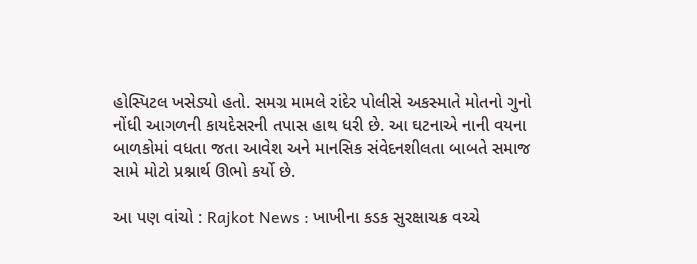હોસ્પિટલ ખસેડ્યો હતો. સમગ્ર મામલે રાંદેર પોલીસે અકસ્માતે મોતનો ગુનો નોંધી આગળની કાયદેસરની તપાસ હાથ ધરી છે. આ ઘટનાએ નાની વયના બાળકોમાં વધતા જતા આવેશ અને માનસિક સંવેદનશીલતા બાબતે સમાજ સામે મોટો પ્રશ્નાર્થ ઊભો કર્યો છે.

આ પણ વાંચો : Rajkot News : ખાખીના કડક સુરક્ષાચક્ર વચ્ચે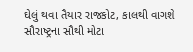ઘેલું થવા તૈયાર રાજકોટ, કાલથી વાગશે સૌરાષ્ટ્રના સૌથી મોટા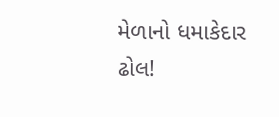મેળાનો ધમાકેદાર ઢોલ!